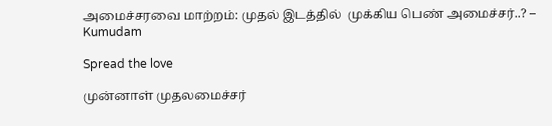அமைச்சரவை மாற்றம்: முதல் இடத்தில்  முக்கிய பெண் அமைச்சர்..? – Kumudam

Spread the love

முன்னாள் முதலமைச்சர்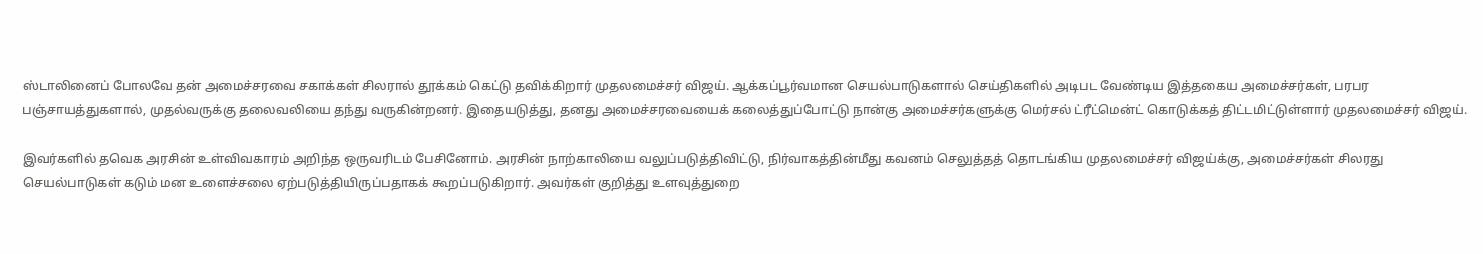ஸ்டாலினைப் போலவே தன் அமைச்சரவை சகாக்கள் சிலரால் தூக்கம் கெட்டு தவிக்கிறார் முதலமைச்சர் விஜய். ஆக்கப்பூர்வமான செயல்பாடுகளால் செய்திகளில் அடிபட வேண்டிய இத்தகைய அமைச்சர்கள், பரபர பஞ்சாயத்துகளால், முதல்வருக்கு தலைவலியை தந்து வருகின்றனர். இதையடுத்து, தனது அமைச்சரவையைக் கலைத்துப்போட்டு நான்கு அமைச்சர்களுக்கு மெர்சல் ட்ரீட்மென்ட் கொடுக்கத் திட்டமிட்டுள்ளார் முதலமைச்சர் விஜய்.

இவர்களில் தவெக அரசின் உள்விவகாரம் அறிந்த ஒருவரிடம் பேசினோம். அரசின் நாற்காலியை வலுப்படுத்திவிட்டு, நிர்வாகத்தின்மீது கவனம் செலுத்தத் தொடங்கிய முதலமைச்சர் விஜய்க்கு, அமைச்சர்கள் சிலரது செயல்பாடுகள் கடும் மன உளைச்சலை ஏற்படுத்தியிருப்பதாகக் கூறப்படுகிறார். அவர்கள் குறித்து உளவுத்துறை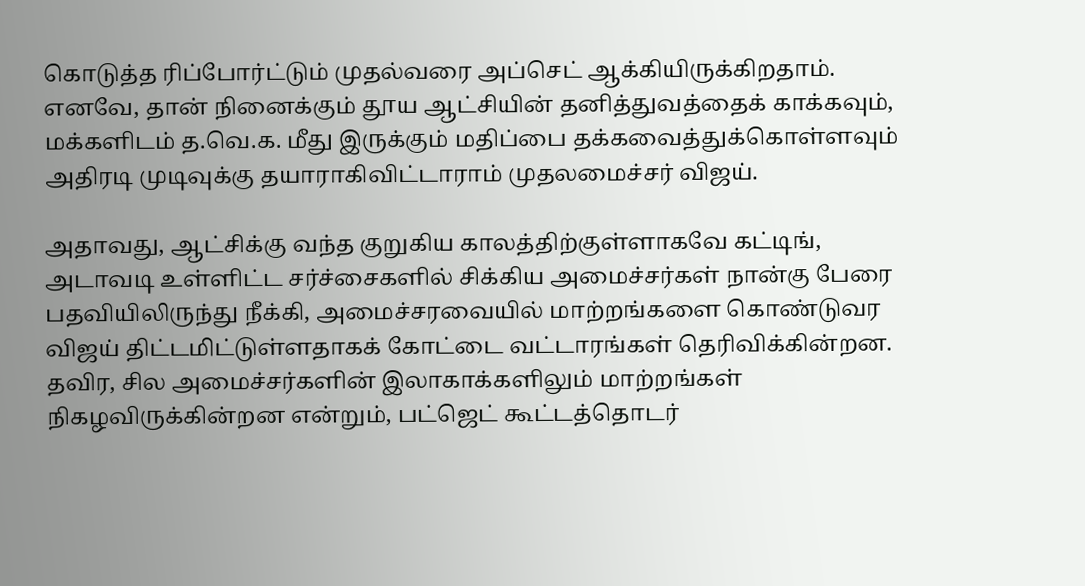கொடுத்த ரிப்போர்ட்டும் முதல்வரை அப்செட் ஆக்கியிருக்கிறதாம். எனவே, தான் நினைக்கும் தூய ஆட்சியின் தனித்துவத்தைக் காக்கவும், மக்களிடம் த.வெ.க. மீது இருக்கும் மதிப்பை தக்கவைத்துக்கொள்ளவும் அதிரடி முடிவுக்கு தயாராகிவிட்டாராம் முதலமைச்சர் விஜய்.

அதாவது, ஆட்சிக்கு வந்த குறுகிய காலத்திற்குள்ளாகவே கட்டிங், அடாவடி உள்ளிட்ட சர்ச்சைகளில் சிக்கிய அமைச்சர்கள் நான்கு பேரை பதவியிலிருந்து நீக்கி, அமைச்சரவையில் மாற்றங்களை கொண்டுவர விஜய் திட்டமிட்டுள்ளதாகக் கோட்டை வட்டாரங்கள் தெரிவிக்கின்றன.  தவிர, சில அமைச்சர்களின் இலாகாக்களிலும் மாற்றங்கள் நிகழவிருக்கின்றன என்றும், பட்ஜெட் கூட்டத்தொடர்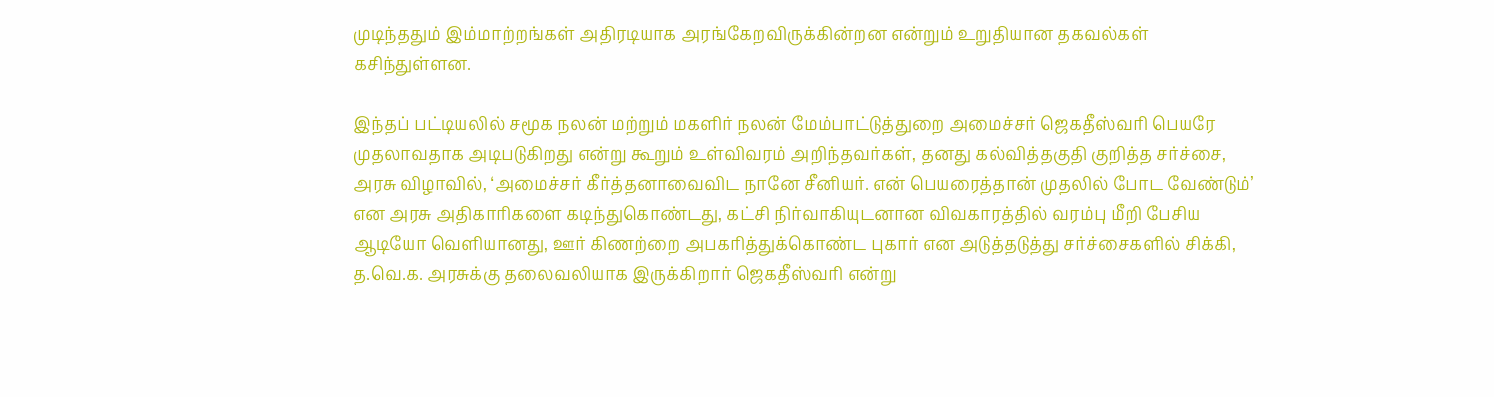முடிந்ததும் இம்மாற்றங்கள் அதிரடியாக அரங்கேறவிருக்கின்றன என்றும் உறுதியான தகவல்கள் கசிந்துள்ளன.

இந்தப் பட்டியலில் சமூக நலன் மற்றும் மகளிர் நலன் மேம்பாட்டுத்துறை அமைச்சர் ஜெகதீஸ்வரி பெயரே முதலாவதாக அடிபடுகிறது என்று கூறும் உள்விவரம் அறிந்தவர்கள், தனது கல்வித்தகுதி குறித்த சர்ச்சை, அரசு விழாவில், ‘அமைச்சர் கீர்த்தனாவைவிட நானே சீனியர். என் பெயரைத்தான் முதலில் போட வேண்டும்’ என அரசு அதிகாரிகளை கடிந்துகொண்டது, கட்சி நிர்வாகியுடனான விவகாரத்தில் வரம்பு மீறி பேசிய ஆடியோ வெளியானது, ஊர் கிணற்றை அபகரித்துக்கொண்ட புகார் என அடுத்தடுத்து சர்ச்சைகளில் சிக்கி, த.வெ.க. அரசுக்கு தலைவலியாக இருக்கிறார் ஜெகதீஸ்வரி என்று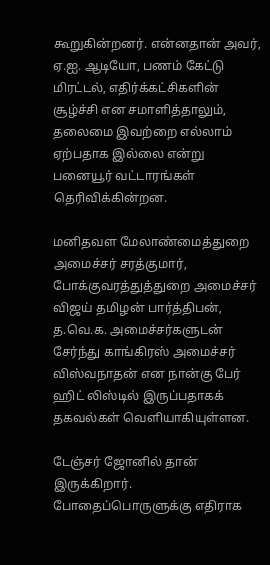கூறுகின்றனர். என்னதான் அவர், ஏ.ஐ. ஆடியோ, பணம் கேட்டு மிரட்டல், எதிர்க்கட்சிகளின் சூழ்ச்சி என சமாளித்தாலும், தலைமை இவற்றை எல்லாம் ஏற்பதாக இல்லை என்று பனையூர் வட்டாரங்கள் தெரிவிக்கின்றன.

மனிதவள மேலாண்மைத்துறை அமைச்சர் சரத்குமார், போக்குவரத்துத்துறை அமைச்சர் விஜய் தமிழன் பார்த்திபன், த.வெ.க. அமைச்சர்களுடன் சேர்ந்து காங்கிரஸ் அமைச்சர் விஸ்வநாதன் என நான்கு பேர் ஹிட் லிஸ்டில் இருப்பதாகக் தகவல்கள் வெளியாகியுள்ளன.

டேஞ்சர் ஜோனில் தான் இருக்கிறார். போதைப்பொருளுக்கு எதிராக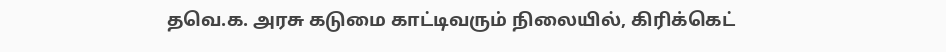தவெ.க. அரசு கடுமை காட்டிவரும் நிலையில், கிரிக்கெட்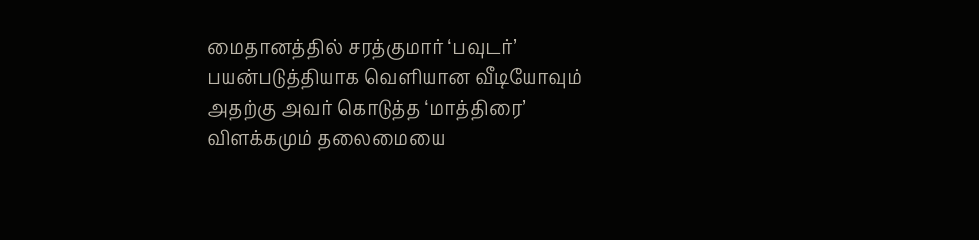மைதானத்தில் சரத்குமார் ‘பவுடர்’ பயன்படுத்தியாக வெளியான வீடியோவும் அதற்கு அவர் கொடுத்த ‘மாத்திரை’ விளக்கமும் தலைமையை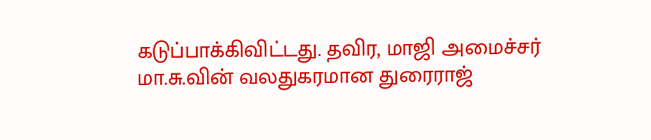கடுப்பாக்கிவிட்டது. தவிர, மாஜி அமைச்சர் மா.சு.வின் வலதுகரமான துரைராஜ்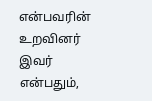என்பவரின் உறவினர் இவர் என்பதும்,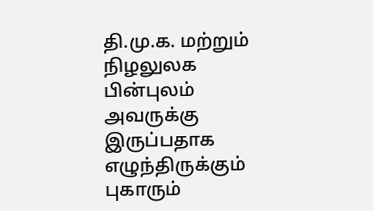தி.மு.க. மற்றும் நிழலுலக பின்புலம் அவருக்கு இருப்பதாக எழுந்திருக்கும் புகாரும்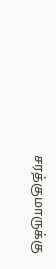சரத்குமாருக்கு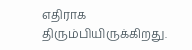எதிராக திரும்பியிருக்கிறது.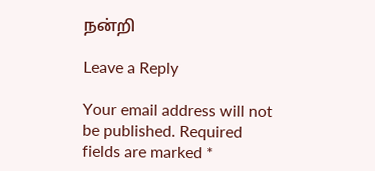நன்றி

Leave a Reply

Your email address will not be published. Required fields are marked *